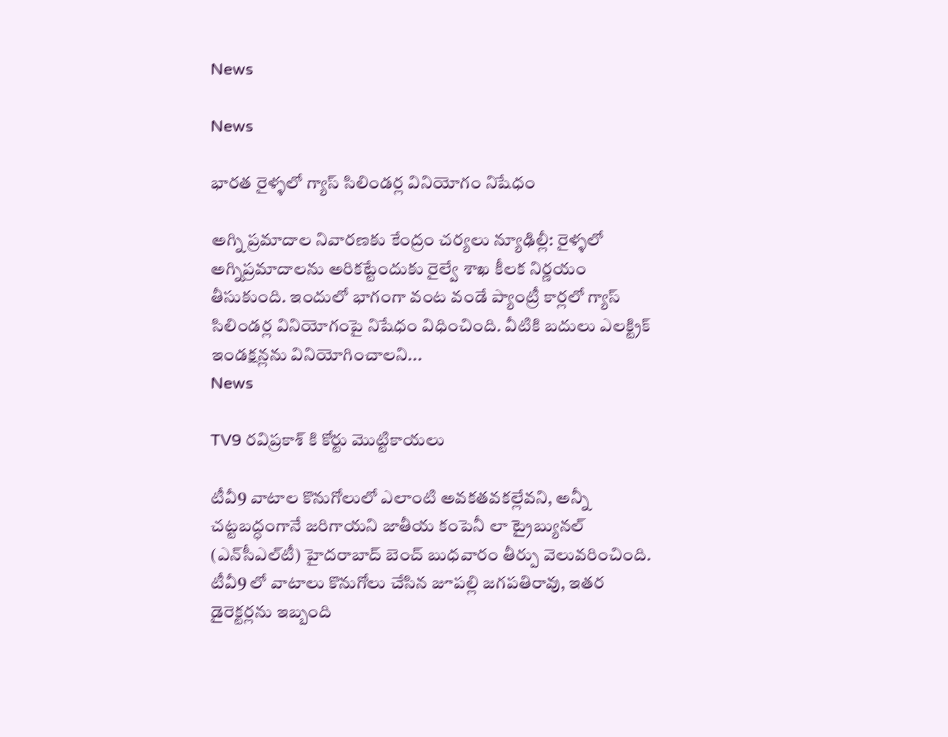News

News

భారత రైళ్ళ‌లో గ్యాస్ సిలిండర్ల వినియోగం నిషేధం

అగ్ని ప్రమాదాల నివారణకు కేంద్రం చర్యలు న్యూఢిల్లీ: రైళ్ళ‌లో అగ్నిప్రమాదాలను అరికట్టేందుకు రైల్వే శాఖ కీలక నిర్ణయం తీసుకుంది. ఇందులో భాగంగా వంట వండే ప్యాంట్రీ కార్లలో గ్యాస్‌ సిలిండర్ల వినియోగంపై నిషేధం విధించింది. వీటికి బదులు ఎలక్ట్రిక్‌ ఇండక్షన్లను వినియోగించాలని...
News

TV9 రవిప్రకాశ్ కి కోర్టు మొట్టికాయలు

టీవీ9 వాటాల కొనుగోలులో ఎలాంటి అవకతవకల్లేవని, అన్నీ చట్టబద్ధంగానే జరిగాయని జాతీయ కంపెనీ లా ట్రైబ్యునల్‌ (ఎన్‌సీఎల్‌టీ) హైదరాబాద్‌ బెంచ్‌ బుధవారం తీర్పు వెలువరించింది. టీవీ9 లో వాటాలు కొనుగోలు చేసిన జూపల్లి జగపతిరావు, ఇతర డైరెక్టర్లను ఇబ్బంది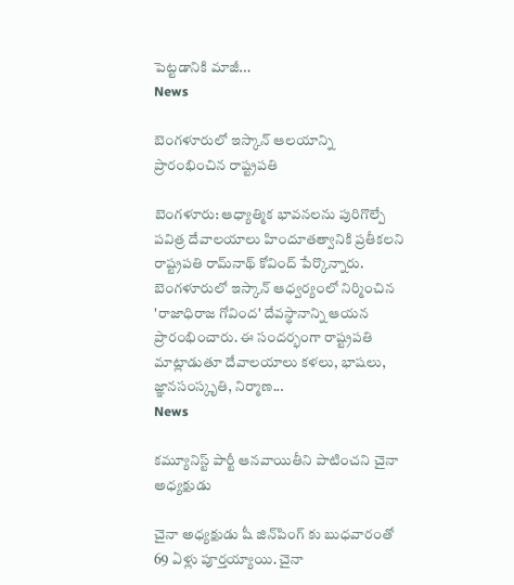పెట్టడానికి మాజీ...
News

బెంగళూరులో ఇస్కాన్ ఆలయాన్ని ప్రారంభించిన రాష్ట్రపతి

బెంగ‌ళూరు: ఆధ్యాత్మిక భావనలను పురిగొల్పే పవిత్ర దేవాలయాలు హిందూతత్వానికి ప్రతీకలని రాష్ట్రపతి రామ్‌నాథ్‌ కోవింద్‌ పేర్కొన్నారు. బెంగళూరులో ఇస్కాన్‌ ఆధ్వర్యంలో నిర్మించిన 'రాజాధిరాజ గోవింద' దేవస్థానాన్ని ఆయన ప్రారంభించారు. ఈ సందర్భంగా రాష్ట్రపతి మాట్లాడుతూ దేవాలయాలు కళలు, భాషలు, జ్ఞానసంస్కృతి, నిర్మాణ...
News

కమ్యూనిస్ట్ పార్టీ ఆనవాయితీని పాటించని చైనా అధ్యక్షుడు

చైనా అధ్యక్షుడు షీ జిన్‌పింగ్ ‌కు బుధవారంతో 69 ఏళ్లు పూర్తయ్యాయి. చైనా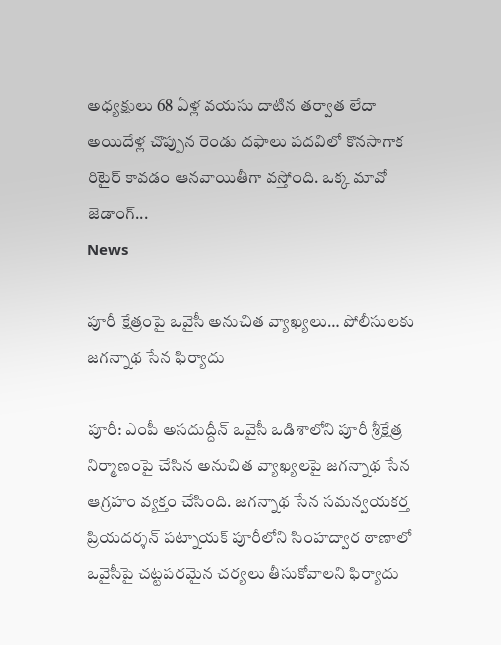అధ్యక్షులు 68 ఏళ్ల వయసు దాటిన తర్వాత లేదా అయిదేళ్ల చొప్పున రెండు దఫాలు పదవిలో కొనసాగాక రిటైర్‌ కావడం ఆనవాయితీగా వస్తోంది. ఒక్క మావో జెడాంగ్‌...
News

పూరీ క్షేత్రంపై ఒవైసీ అనుచిత వ్యాఖ్యలు… పోలీసులకు జగన్నాథ సేన ఫిర్యాదు

పూరీ: ఎంపీ అసదుద్దీన్‌ ఒవైసీ ఒడిశాలోని పూరీ శ్రీక్షేత్ర నిర్మాణంపై చేసిన అనుచిత వ్యాఖ్యలపై జగన్నాథ సేన ఆగ్రహం వ్యక్తం చేసింది. జగన్నాథ సేన సమన్వయకర్త ప్రియదర్శన్‌ పట్నాయక్‌ పూరీలోని సింహద్వార ఠాణాలో ఒవైసీపై చట్టపరమైన చర్యలు తీసుకోవాలని ఫిర్యాదు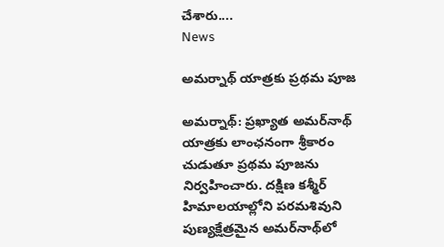చేశారు....
News

అమర్నాథ్ యాత్రకు ప్రథమ పూజ

అమ‌ర్నాథ్‌: ప్రఖ్యాత అమర్‌నాథ్‌ యాత్రకు లాంఛనంగా శ్రీకారం చుడుతూ ప్రథమ పూజను నిర్వహించారు. దక్షిణ కశ్మీర్‌ హిమాలయాల్లోని పరమశివుని పుణ్యక్షేత్రమైన అమర్‌నాథ్‌లో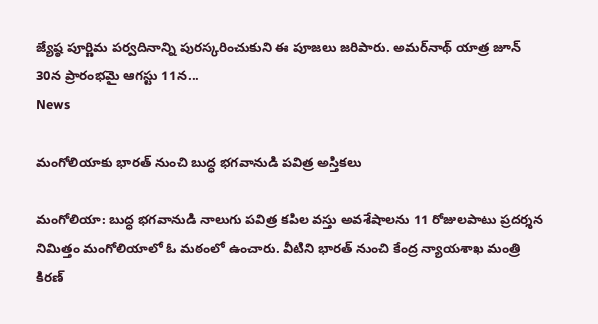జ్యేష్ఠ పూర్ణిమ పర్వదినాన్ని పురస్కరించుకుని ఈ పూజలు జరిపారు. అమర్‌నాథ్‌ యాత్ర జూన్‌ 30న ప్రారంభమై ఆగస్టు 11న...
News

మంగోలియాకు భారత్ నుంచి బుద్ధ భగవానుడి పవిత్ర అస్తికలు

మంగోలియా: బుద్ధ భగవానుడి నాలుగు పవిత్ర కపిల వస్తు అవశేషాలను 11 రోజులపాటు ప్రదర్శన నిమిత్తం మంగోలియాలో ఓ మఠంలో ఉంచారు. వీటిని భారత్‌ నుంచి కేంద్ర న్యాయశాఖ మంత్రి కిరణ్‌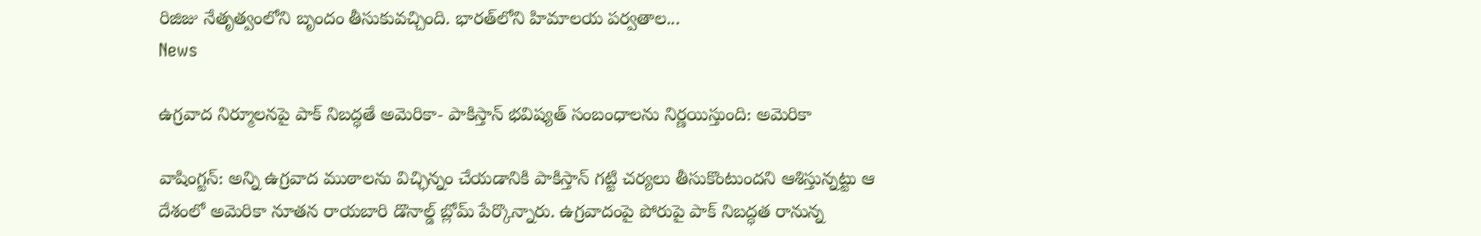రిజిజు నేతృత్వంలోని బృందం తీసుకువచ్చింది. భారత్‌లోని హిమాలయ పర్వతాల...
News

ఉగ్రవాద నిర్మూలనపై పాక్ నిబద్ధతే అమెరికా- పాకిస్తాన్ భవిష్యత్ సంబంధాలను నిర్ణయిస్తుంది: అమెరికా

వాషింగ్ట‌న్‌: అన్ని ఉగ్రవాద ముఠాలను విచ్ఛిన్నం చేయడానికి పాకిస్తాన్ గట్టి చర్యలు తీసుకొంటుందని ఆశిస్తున్నట్టు ఆ దేశంలో అమెరికా నూతన రాయబారి డొనాల్డ్‌ బ్లోమ్‌ పేర్కొన్నారు. ఉగ్రవాదంపై పోరుపై పాక్‌ నిబద్ధత రానున్న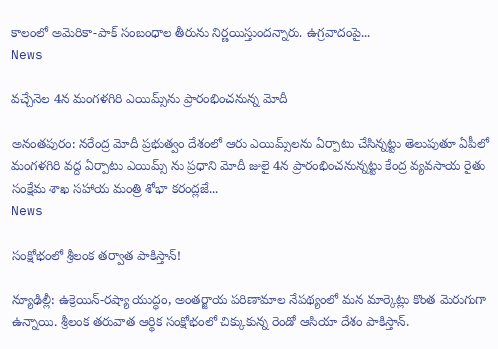కాలంలో అమెరికా-పాక్‌ సంబంధాల తీరును నిర్ణయిస్తుందన్నారు. ఉగ్రవాదంపై...
News

వ‌చ్చేనెల 4న మంగళగిరి ఎయిమ్స్‌ను ప్రారంభించ‌నున్న మోదీ

అనంతపురం: నరేంద్ర మోదీ ప్రభుత్వం దేశంలో ఆరు ఎయిమ్స్‌లను ఏర్పాటు చేసిన్నట్టు తెలుపుతూ ఏపీలో మంగళగిరి వద్ద ఏర్పాటు ఎయిమ్స్ ను ప్రధాని మోదీ జులై 4న ప్రారంభించనున్నట్టు కేంద్ర వ్యవసాయ రైతు సంక్షేమ శాఖ సహాయ మంత్రి శోభా కరంద్లజే...
News

సంక్షోభంలో శ్రీలంక తర్వాత పాకిస్తాన్‌!

న్యూఢిల్లీ: ఉక్రెయిన్‌-రష్యా యుద్ధం, అంతర్జాయ పరిణామాల నేప‌థ్యంలో మ‌న మార్కెట్లు కొంత మెరుగుగా ఉన్నాయి. శ్రీలంక తరువాత ఆర్థిక సంక్షోభంలో చిక్కుకున్న రెండో ఆసియా దేశం పాకిస్తాన్‌.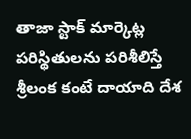తాజా స్టాక్‌ మార్కెట్ల పరిస్థితులను పరిశీలిస్తే శ్రీలంక కంటే దాయాది దేశ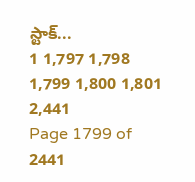స్టాక్‌...
1 1,797 1,798 1,799 1,800 1,801 2,441
Page 1799 of 2441